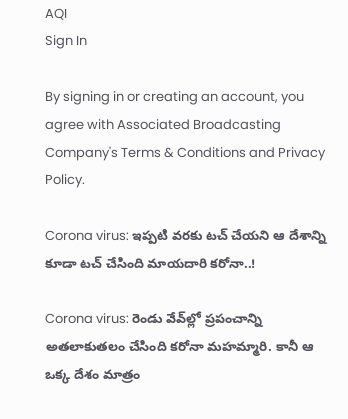AQI
Sign In

By signing in or creating an account, you agree with Associated Broadcasting Company's Terms & Conditions and Privacy Policy.

Corona virus: ఇప్పటి వరకు టచ్ చేయని ఆ దేశాన్ని కూడా టచ్ చేసింది మాయదారి కరోనా..!

Corona virus: రెండు వేవ్‌ల్లో ప్రపంచాన్ని అతలాకుతలం చేసింది కరోనా మహమ్మారి. కానీ ఆ ఒక్క దేశం మాత్రం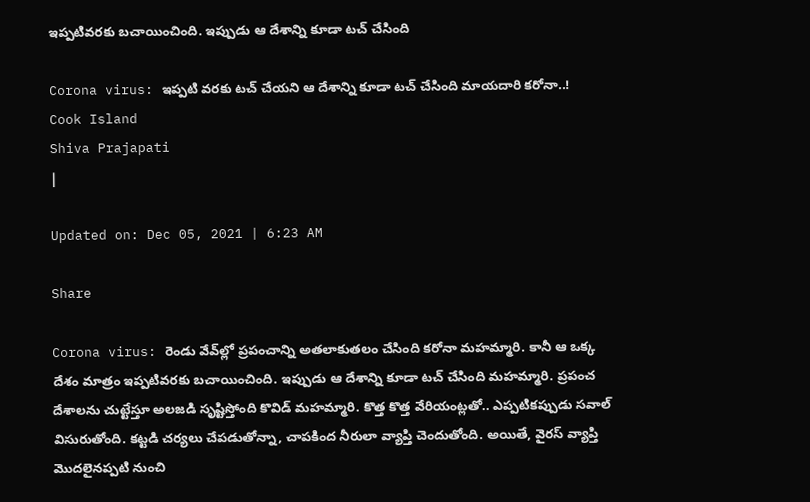ఇప్పటివరకు బచాయించింది. ఇప్పుడు ఆ దేశాన్ని కూడా టచ్‌ చేసింది

Corona virus: ఇప్పటి వరకు టచ్ చేయని ఆ దేశాన్ని కూడా టచ్ చేసింది మాయదారి కరోనా..!
Cook Island
Shiva Prajapati
|

Updated on: Dec 05, 2021 | 6:23 AM

Share

Corona virus: రెండు వేవ్‌ల్లో ప్రపంచాన్ని అతలాకుతలం చేసింది కరోనా మహమ్మారి. కానీ ఆ ఒక్క దేశం మాత్రం ఇప్పటివరకు బచాయించింది. ఇప్పుడు ఆ దేశాన్ని కూడా టచ్‌ చేసింది మహమ్మారి. ప్రపంచ దేశాలను చుట్టేస్తూ అలజడి సృష్టిస్తోంది కొవిడ్‌ మహమ్మారి. కొత్త కొత్త వేరియంట్లతో.. ఎప్పటికప్పుడు సవాల్‌ విసురుతోంది. కట్టడి చర్యలు చేపడుతోన్నా, చాపకింద నీరులా వ్యాప్తి చెందుతోంది. అయితే, వైరస్‌ వ్యాప్తి మొదలైనప్పటి నుంచి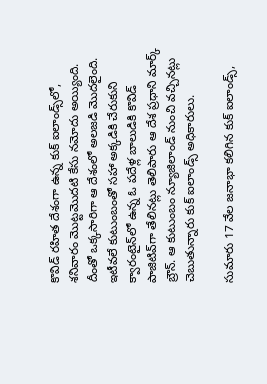కొవిడ్‌ రహిత దేశంగా ఉన్న కుక్ ఐలాండ్స్‌లో, శనివారం మొట్టమొదటి కేసు నమోదు అయ్యింది. దీంతో ఒక్కసారిగా ఆ దేశంలో అలజడి మొదలైంది. ఇటీవలే కుటుంబంతో సహా అక్కడికి చేరుకుని క్వారంటైన్‌లో ఉన్న ఓ పదేళ్ల బాలుడికి కొవిడ్ పాజిటివ్‌గా తేలినట్లు తెలిపారు ఆ దేశ ప్రధాని మార్క్‌ బ్రౌన్‌. ఆ కుటుంబం న్యూజిలాండ్ నుంచి వచ్చినట్లు చెబుతున్నారు కుక్‌ ఐలాండ్స్‌ అధికారులు.

సుమారు 17 వేల జనాభా కలిగిన కుక్‌ ఐలాండ్స్‌,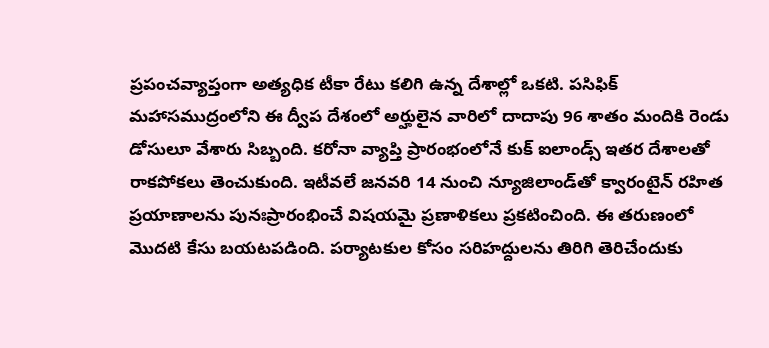ప్రపంచవ్యాప్తంగా అత్యధిక టీకా రేటు కలిగి ఉన్న దేశాల్లో ఒకటి. పసిఫిక్‌ మహాసముద్రంలోని ఈ ద్వీప దేశంలో అర్హులైన వారిలో దాదాపు 96 శాతం మందికి రెండు డోసులూ వేశారు సిబ్బంది. కరోనా వ్యాప్తి ప్రారంభంలోనే కుక్‌ ఐలాండ్స్‌ ఇతర దేశాలతో రాకపోకలు తెంచుకుంది. ఇటీవలే జనవరి 14 నుంచి న్యూజిలాండ్‌తో క్వారంటైన్‌ రహిత ప్రయాణాలను పునఃప్రారంభించే విషయమై ప్రణాళికలు ప్రకటించింది. ఈ తరుణంలో మొదటి కేసు బయటపడింది. పర్యాటకుల కోసం సరిహద్దులను తిరిగి తెరిచేందుకు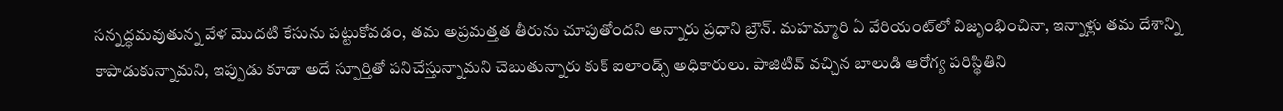సన్నద్ధమవుతున్న వేళ మొదటి కేసును పట్టుకోవడం, తమ అప్రమత్తత తీరును చూపుతోందని అన్నారు ప్రధాని బ్రౌన్. మహమ్మారి ఏ వేరియంట్‌లో విజృంభించినా, ఇన్నాళ్లు తమ దేశాన్ని కాపాడుకున్నామని, ఇప్పుడు కూడా అదే స్పూర్తితో పనిచేస్తున్నామని చెబుతున్నారు కుక్‌ ఐలాండ్స్‌ అధికారులు. పాజిటివ్ వచ్చిన బాలుడి ఆరోగ్య పరిస్థితిని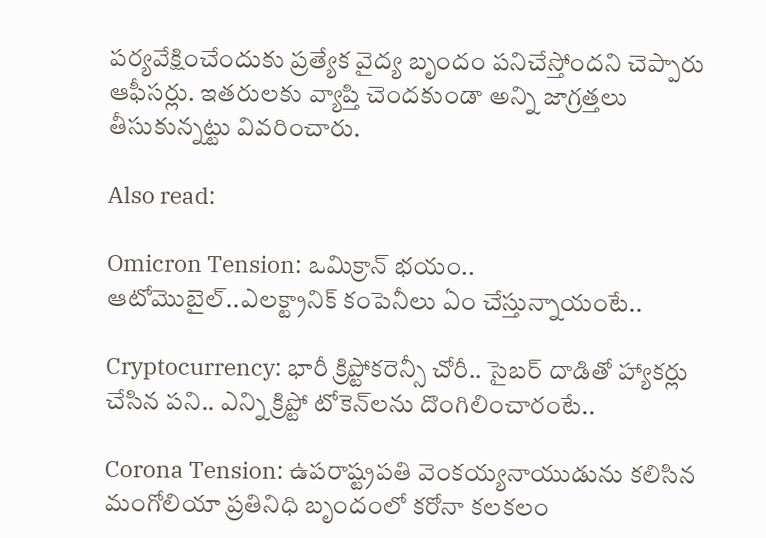పర్యవేక్షించేందుకు ప్రత్యేక వైద్య బృందం పనిచేస్తోందని చెప్పారు ఆఫీసర్లు. ఇతరులకు వ్యాప్తి చెందకుండా అన్ని జాగ్రత్తలు తీసుకున్నట్టు వివరించారు.

Also read:

Omicron Tension: ఒమిక్రాన్ భయం.. ఆటోమొబైల్..ఎలక్ట్రానిక్ కంపెనీలు ఏం చేస్తున్నాయంటే..

Cryptocurrency: భారీ క్రిప్టోకరెన్సీ చోరీ.. సైబర్ దాడితో హ్యాకర్లు చేసిన పని.. ఎన్ని క్రిప్టో టోకెన్‌లను దొంగిలించారంటే..

Corona Tension: ఉపరాష్ట్రపతి వెంకయ్యనాయుడును కలిసిన మంగోలియా ప్రతినిధి బృందంలో కరోనా కలకలం